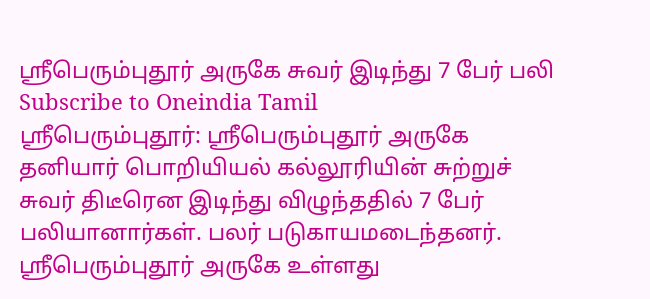ஸ்ரீபெரும்புதூர் அருகே சுவர் இடிந்து 7 பேர் பலி
Subscribe to Oneindia Tamil
ஸ்ரீபெரும்புதூர்: ஸ்ரீபெரும்புதூர் அருகே தனியார் பொறியியல் கல்லூரியின் சுற்றுச் சுவர் திடீரென இடிந்து விழுந்ததில் 7 பேர் பலியானார்கள். பலர் படுகாயமடைந்தனர்.
ஸ்ரீபெரும்புதூர் அருகே உள்ளது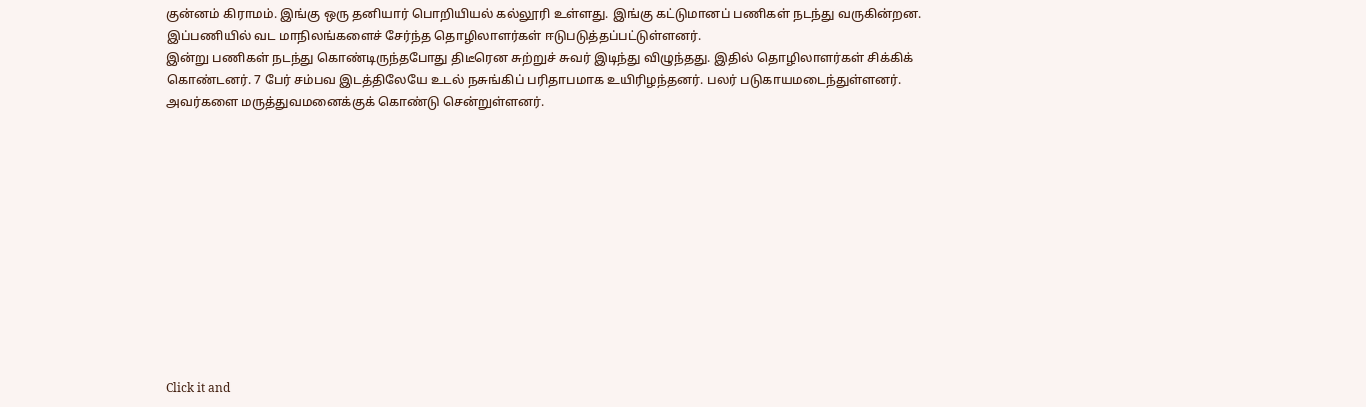குன்னம் கிராமம். இங்கு ஒரு தனியார் பொறியியல் கல்லூரி உள்ளது. இங்கு கட்டுமானப் பணிகள் நடந்து வருகின்றன. இப்பணியில் வட மாநிலங்களைச் சேர்ந்த தொழிலாளர்கள் ஈடுபடுத்தப்பட்டுள்ளனர்.
இன்று பணிகள் நடந்து கொண்டிருந்தபோது திடீரென சுற்றுச் சுவர் இடிந்து விழுந்தது. இதில் தொழிலாளர்கள் சிக்கிக் கொண்டனர். 7 பேர் சம்பவ இடத்திலேயே உடல் நசுங்கிப் பரிதாபமாக உயிரிழந்தனர். பலர் படுகாயமடைந்துள்ளனர். அவர்களை மருத்துவமனைக்குக் கொண்டு சென்றுள்ளனர்.












Click it and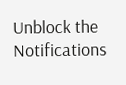Unblock the Notifications